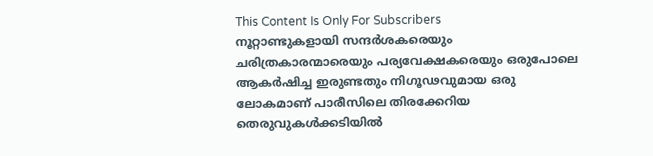This Content Is Only For Subscribers
നൂറ്റാണ്ടുകളായി സന്ദർശകരെയും ചരിത്രകാരന്മാരെയും പര്യവേക്ഷകരെയും ഒരുപോലെ ആകർഷിച്ച ഇരുണ്ടതും നിഗൂഢവുമായ ഒരു ലോകമാണ് പാരീസിലെ തിരക്കേറിയ തെരുവുകൾക്കടിയിൽ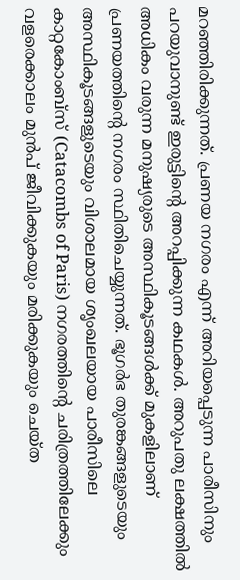മറഞ്ഞിരിക്കുന്നത്. പ്രണയ നഗരം എന്ന് അറിയപ്പെടുന്ന പാരീസിനും പറയുവാനുണ്ട് ഇരുട്ടിന്റെ അറപ്പിക്കുന്ന കഥകൾ. അറുപതു ലക്ഷത്തിൽ അധികം വരുന്ന മനുഷ്യരുടെ അസ്ഥികൂടങ്ങൾക്ക് മുകളിലാണ് പ്രണയത്തിന്റെ നഗരം സ്ഥിതിചെയ്യുന്നത്. ഭൂഗർഭ തുരങ്കങ്ങളുടെയും അസ്ഥികൂടങ്ങളുടെയും വിശാലമായ ശൃംഖലയായ പാരീസിലെ കാറ്റകോംബ്സ് (Catacombs of Paris) നഗരത്തിന്റെ ചരിത്രത്തിലേക്കും വളരെക്കാലം മുൻപ് ജീവിക്കുകയും മരിക്കുകയും ചെയ്ത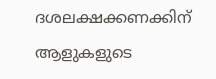ദശലക്ഷക്കണക്കിന് ആളുകളുടെ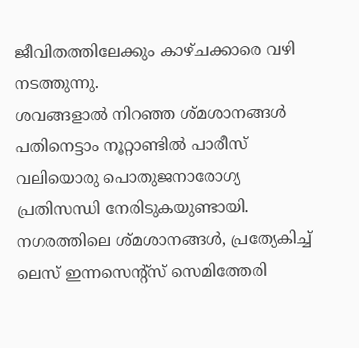ജീവിതത്തിലേക്കും കാഴ്ചക്കാരെ വഴി നടത്തുന്നു.
ശവങ്ങളാൽ നിറഞ്ഞ ശ്മശാനങ്ങൾ
പതിനെട്ടാം നൂറ്റാണ്ടിൽ പാരീസ് വലിയൊരു പൊതുജനാരോഗ്യ പ്രതിസന്ധി നേരിടുകയുണ്ടായി. നഗരത്തിലെ ശ്മശാനങ്ങൾ, പ്രത്യേകിച്ച് ലെസ് ഇന്നസെന്റ്സ് സെമിത്തേരി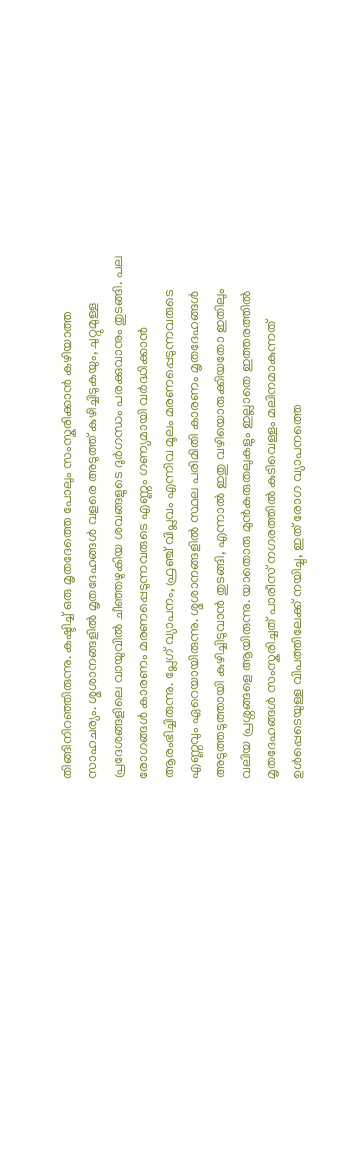തിങ്ങിനിറഞ്ഞിരുന്നു. കഷ്ടിച്ച് ഒരു മൃതദേത്തെ പോലും സംസ്കരിക്കാൻ കഴിയാത്ത സാഹചര്യം. ശ്മശാനങ്ങളിൽ മൃതദേഹങ്ങൾ വളരെ അടുത്ത് കുഴിച്ചിടുകയും, ചുറ്റുമുള്ള പ്രദേശങ്ങളിലെ വായുവിൽ ചീഞ്ഞഴുകിയ ശവങ്ങളുടെ ദുർഗന്ധം പരക്കുവാനും തുടങ്ങി. പല രോഗങ്ങൾ കാരണം മരണപ്പെടുന്നവരുടെ എണ്ണം ഗണ്യമായി വർദ്ധിക്കാൻ ആരംഭിച്ചിരുന്നു. പ്ലേഗ് വ്യാപനം, ഫ്രഞ്ച് വിപ്ലവം എന്നിവ മൂലം മരണപ്പെടുന്നവരുടെ എണ്ണവും ഏറെയായിരുന്നു. ശ്മശാനങ്ങളിൽ സ്ഥല പരിമിതി കാരണം മൃതദേഹങ്ങൾ അടുത്തടുത്തായി കുഴിച്ചിടുവാൻ തുടങ്ങി, എന്നാൽ ഇതു വഴിയൊരുക്കിയതോ ഇതിലും വലിയ പ്രശ്നങ്ങളെ ആയിരുന്നു. യാതൊരു മുൻകരുതലുകളും ഇല്ലാതെ ഇത്തരത്തിൽ മൃതദേഹങ്ങൾ സംസ്കരിച്ചത് പാരീസ് നഗരത്തിൽ കുടിവെള്ളം മലിനമാകുന്നത് ഉൾപ്പെടെയുള്ള വിപത്തിലേക്ക് നയിച്ചു, ഇത് രോഗ വ്യാപനത്തെ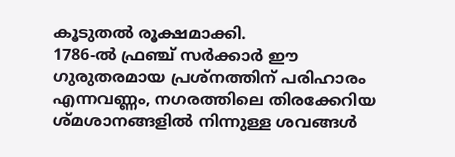കൂടുതൽ രൂക്ഷമാക്കി.
1786-ൽ ഫ്രഞ്ച് സർക്കാർ ഈ ഗുരുതരമായ പ്രശ്നത്തിന് പരിഹാരം എന്നവണ്ണം, നഗരത്തിലെ തിരക്കേറിയ ശ്മശാനങ്ങളിൽ നിന്നുള്ള ശവങ്ങൾ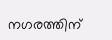നഗരത്തിന്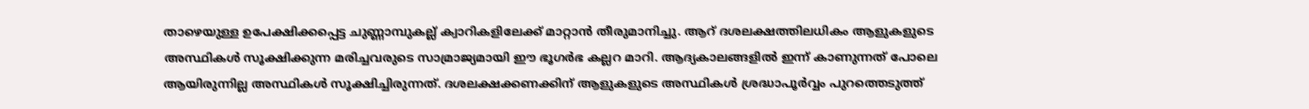താഴെയുള്ള ഉപേക്ഷിക്കപ്പെട്ട ചുണ്ണാമ്പുകല്ല് ക്വാറികളിലേക്ക് മാറ്റാൻ തീരുമാനിച്ചു. ആറ് ദശലക്ഷത്തിലധികം ആളുകളുടെ അസ്ഥികൾ സൂക്ഷിക്കുന്ന മരിച്ചവരുടെ സാമ്രാജ്യമായി ഈ ഭൂഗർഭ കല്ലറ മാറി. ആദ്യകാലങ്ങളിൽ ഇന്ന് കാണുന്നത് പോലെ ആയിരുന്നില്ല അസ്ഥികൾ സൂക്ഷിച്ചിരുന്നത്. ദശലക്ഷക്കണക്കിന് ആളുകളുടെ അസ്ഥികൾ ശ്രദ്ധാപൂർവ്വം പുറത്തെടുത്ത്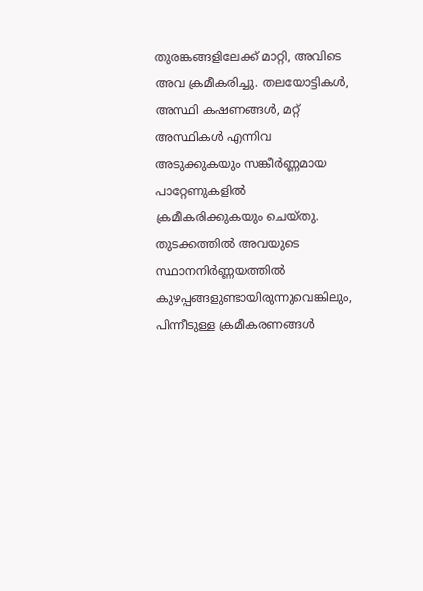തുരങ്കങ്ങളിലേക്ക് മാറ്റി, അവിടെ അവ ക്രമീകരിച്ചു. തലയോട്ടികൾ, അസ്ഥി കഷണങ്ങൾ, മറ്റ് അസ്ഥികൾ എന്നിവ അടുക്കുകയും സങ്കീർണ്ണമായ പാറ്റേണുകളിൽ ക്രമീകരിക്കുകയും ചെയ്തു. തുടക്കത്തിൽ അവയുടെ സ്ഥാനനിർണ്ണയത്തിൽ കുഴപ്പങ്ങളുണ്ടായിരുന്നുവെങ്കിലും, പിന്നീടുള്ള ക്രമീകരണങ്ങൾ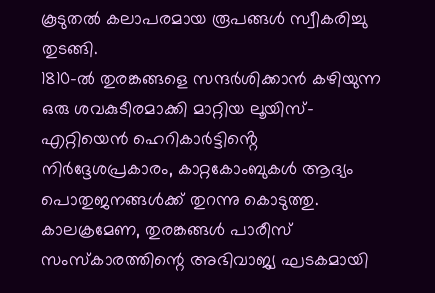കൂടുതൽ കലാപരമായ രൂപങ്ങൾ സ്വീകരിച്ചു തുടങ്ങി.
1810-ൽ തുരങ്കങ്ങളെ സന്ദർശിക്കാൻ കഴിയുന്ന ഒരു ശവകുടീരമാക്കി മാറ്റിയ ലൂയിസ്-എറ്റിയെൻ ഹെറികാർട്ടിൻ്റെ നിർദ്ദേശപ്രകാരം, കാറ്റകോംബുകൾ ആദ്യം പൊതുജനങ്ങൾക്ക് തുറന്നു കൊടുത്തു. കാലക്രമേണ, തുരങ്കങ്ങൾ പാരീസ് സംസ്കാരത്തിന്റെ അഭിവാജ്യ ഘടകമായി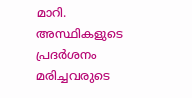മാറി. അസ്ഥികളുടെ പ്രദർശനം മരിച്ചവരുടെ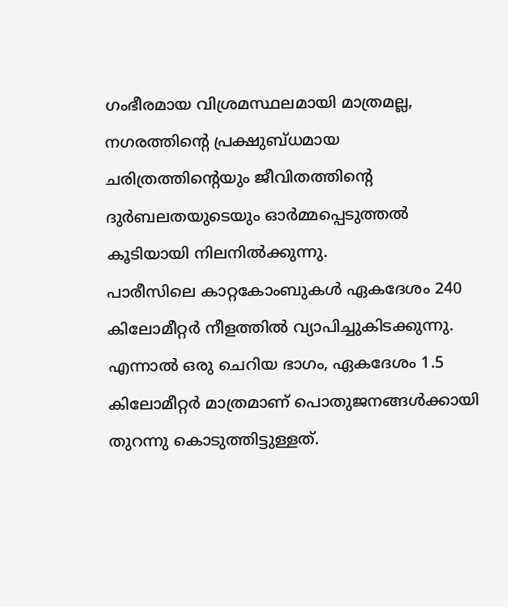ഗംഭീരമായ വിശ്രമസ്ഥലമായി മാത്രമല്ല, നഗരത്തിന്റെ പ്രക്ഷുബ്ധമായ ചരിത്രത്തിന്റെയും ജീവിതത്തിന്റെ ദുർബലതയുടെയും ഓർമ്മപ്പെടുത്തൽ കൂടിയായി നിലനിൽക്കുന്നു.
പാരീസിലെ കാറ്റകോംബുകൾ ഏകദേശം 240 കിലോമീറ്റർ നീളത്തിൽ വ്യാപിച്ചുകിടക്കുന്നു. എന്നാൽ ഒരു ചെറിയ ഭാഗം, ഏകദേശം 1.5 കിലോമീറ്റർ മാത്രമാണ് പൊതുജനങ്ങൾക്കായി തുറന്നു കൊടുത്തിട്ടുള്ളത്.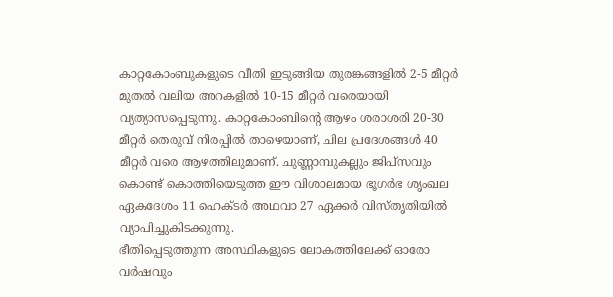കാറ്റകോംബുകളുടെ വീതി ഇടുങ്ങിയ തുരങ്കങ്ങളിൽ 2-5 മീറ്റർ മുതൽ വലിയ അറകളിൽ 10-15 മീറ്റർ വരെയായി വ്യത്യാസപ്പെടുന്നു. കാറ്റകോംബിൻ്റെ ആഴം ശരാശരി 20-30 മീറ്റർ തെരുവ് നിരപ്പിൽ താഴെയാണ്, ചില പ്രദേശങ്ങൾ 40 മീറ്റർ വരെ ആഴത്തിലുമാണ്. ചുണ്ണാമ്പുകല്ലും ജിപ്സവും കൊണ്ട് കൊത്തിയെടുത്ത ഈ വിശാലമായ ഭൂഗർഭ ശൃംഖല ഏകദേശം 11 ഹെക്ടർ അഥവാ 27 ഏക്കർ വിസ്തൃതിയിൽ വ്യാപിച്ചുകിടക്കുന്നു.
ഭീതിപ്പെടുത്തുന്ന അസ്ഥികളുടെ ലോകത്തിലേക്ക് ഓരോ വർഷവും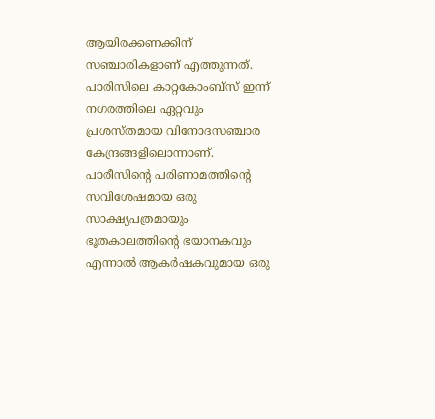ആയിരക്കണക്കിന് സഞ്ചാരികളാണ് എത്തുന്നത്. പാരിസിലെ കാറ്റകോംബ്സ് ഇന്ന് നഗരത്തിലെ ഏറ്റവും പ്രശസ്തമായ വിനോദസഞ്ചാര കേന്ദ്രങ്ങളിലൊന്നാണ്. പാരീസിന്റെ പരിണാമത്തിന്റെ സവിശേഷമായ ഒരു സാക്ഷ്യപത്രമായും ഭൂതകാലത്തിന്റെ ഭയാനകവും എന്നാൽ ആകർഷകവുമായ ഒരു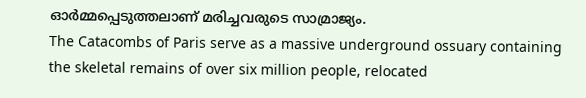ഓർമ്മപ്പെടുത്തലാണ് മരിച്ചവരുടെ സാമ്രാജ്യം.
The Catacombs of Paris serve as a massive underground ossuary containing the skeletal remains of over six million people, relocated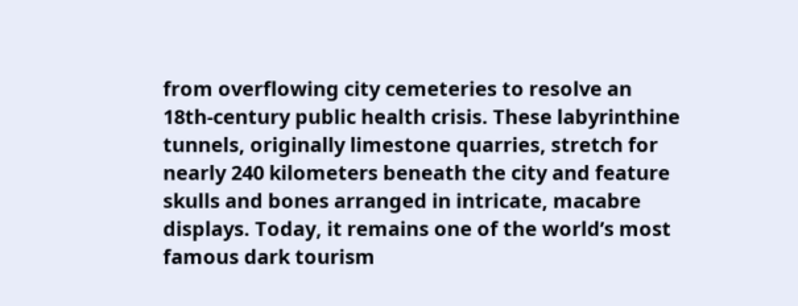from overflowing city cemeteries to resolve an 18th-century public health crisis. These labyrinthine tunnels, originally limestone quarries, stretch for nearly 240 kilometers beneath the city and feature skulls and bones arranged in intricate, macabre displays. Today, it remains one of the world’s most famous dark tourism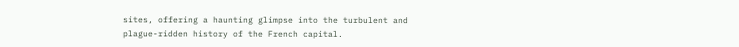sites, offering a haunting glimpse into the turbulent and plague-ridden history of the French capital.